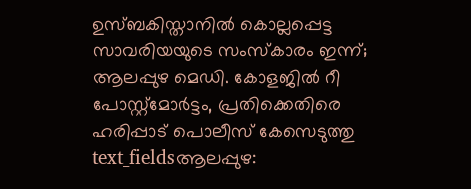ഉസ്ബകിസ്താനിൽ കൊല്ലപ്പെട്ട സാവരിയയുടെ സംസ്കാരം ഇന്ന്; ആലപ്പുഴ മെഡി. കോളജിൽ റീ പോസ്റ്റ്മോർട്ടം, പ്രതിക്കെതിരെ ഹരിപ്പാട് പൊലീസ് കേസെടുത്തു
text_fieldsആലപ്പുഴ: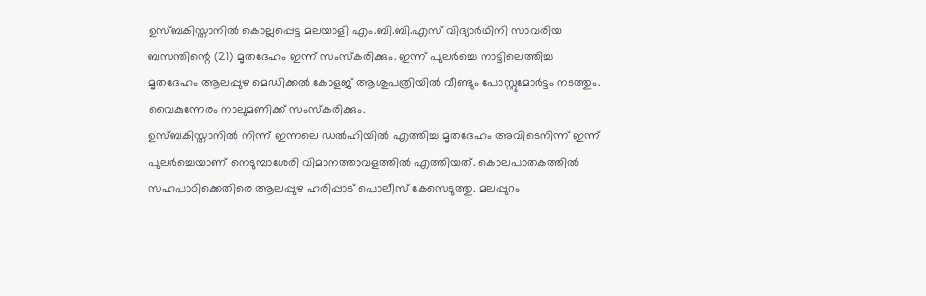ഉസ്ബകിസ്താനിൽ കൊല്ലപ്പെട്ട മലയാളി എം.ബി.ബി.എസ് വിദ്യാർഥിനി സാവരിയ ബസന്തിന്റെ (21) മൃതദേഹം ഇന്ന് സംസ്കരിക്കും. ഇന്ന് പുലർച്ചെ നാട്ടിലെത്തിച്ച മൃതദേഹം ആലപ്പുഴ മെഡിക്കൽ കോളജ് ആശുപത്രിയിൽ വീണ്ടും പോസ്റ്റുമോർട്ടം നടത്തും. വൈകുന്നേരം നാലുമണിക്ക് സംസ്കരിക്കും.
ഉസ്ബകിസ്താനിൽ നിന്ന് ഇന്നലെ ഡൽഹിയിൽ എത്തിച്ച മൃതദേഹം അവിടെനിന്ന് ഇന്ന് പുലർച്ചെയാണ് നെടുമ്പാശേരി വിമാനത്താവളത്തിൽ എത്തിയത്. കൊലപാതകത്തിൽ സഹപാഠിക്കെതിരെ ആലപ്പുഴ ഹരിപ്പാട് പൊലീസ് കേസെടുത്തു. മലപ്പുറം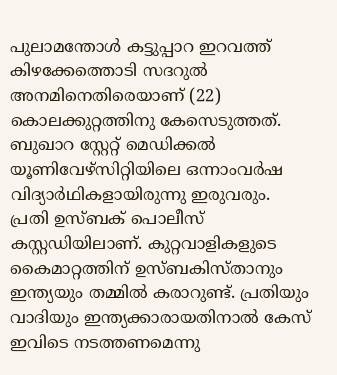പുലാമന്തോൾ കട്ടുപ്പാറ ഇറവത്ത് കിഴക്കേത്തൊടി സദറുൽ അനമിനെതിരെയാണ് (22) കൊലക്കുറ്റത്തിനു കേസെടുത്തത്. ബുഖാറ സ്റ്റേറ്റ് മെഡിക്കൽ യൂണിവേഴ്സിറ്റിയിലെ ഒന്നാംവർഷ വിദ്യാർഥികളായിരുന്നു ഇരുവരും.
പ്രതി ഉസ്ബക് പൊലീസ് കസ്റ്റഡിയിലാണ്. കുറ്റവാളികളുടെ കൈമാറ്റത്തിന് ഉസ്ബകിസ്താനും ഇന്ത്യയും തമ്മിൽ കരാറുണ്ട്. പ്രതിയും വാദിയും ഇന്ത്യക്കാരായതിനാൽ കേസ് ഇവിടെ നടത്തണമെന്നു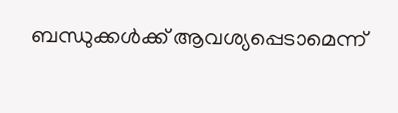ബന്ധുക്കൾക്ക് ആവശ്യപ്പെടാമെന്ന്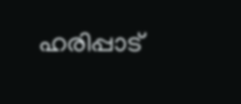ഹരിപ്പാട്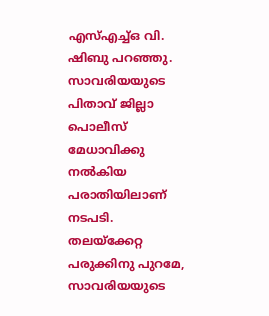എസ്എച്ച്ഒ വി. ഷിബു പറഞ്ഞു.
സാവരിയയുടെ പിതാവ് ജില്ലാ പൊലീസ് മേധാവിക്കു നൽകിയ പരാതിയിലാണ് നടപടി. തലയ്ക്കേറ്റ പരുക്കിനു പുറമേ, സാവരിയയുടെ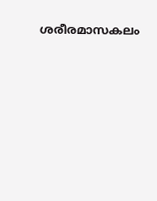ശരീരമാസകലം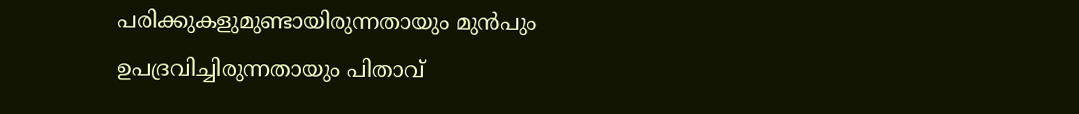പരിക്കുകളുമുണ്ടായിരുന്നതായും മുൻപും ഉപദ്രവിച്ചിരുന്നതായും പിതാവ്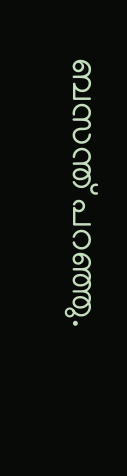ബസന്ത് പറഞ്ഞു.